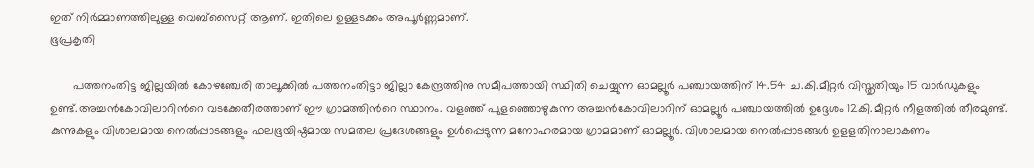ഇത് നിര്‍മ്മാണത്തിലുള്ള വെബ്സൈറ്റ് ആണ്. ഇതിലെ ഉള്ളടക്കം അപൂര്‍ണ്ണമാണ്.
ഭൂപ്രകൃതി

       പത്തനംതിട്ട ജില്ലയില്‍ കോഴഞ്ചേരി താലൂക്കില്‍ പത്തനംതിട്ടാ ജില്ലാ കേന്ദ്രത്തിനു സമീപത്തായി സ്ഥിതി ചെയ്യുന്ന ഓമല്ലൂര്‍ പഞ്ചായത്തിന് 14.54 ച.കി.മീറ്റര്‍ വിസ്തൃതിയും 15 വാര്‍ഡുകളും ഉണ്ട്.അച്ചന്‍കോവിലാറിന്‍റെ വടക്കേതീരത്താണ് ഈ ഗ്രാമത്തിന്‍റെ സ്ഥാനം. വളഞ്ഞ് പുളഞ്ഞൊഴുകുന്ന അച്ചന്‍കോവിലാറിന് ഓമല്ലൂര്‍ പഞ്ചായത്തില്‍ ഉദ്ദേശം 12കി.മീറ്റര്‍ നീളത്തില്‍ തീരമുണ്ട്. കുന്നുകളും വിശാലമായ നെല്‍പ്പാടങ്ങളും ഫലഭൂയിഷ്ഠമായ സമതല പ്രദേശങ്ങളും ഉള്‍പ്പെടുന്ന മനോഹരമായ ഗ്രാമമാണ് ഓമല്ലൂര്‍. വിശാലമായ നെല്‍പ്പാടങ്ങള്‍ ഉളളതിനാലാകണം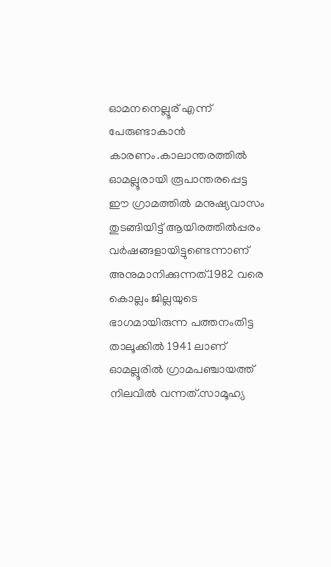ഓമനനെല്ലൂര് എന്ന് പേരുണ്ടാകാന്‍ കാരണം.കാലാന്തരത്തില്‍ ഓമല്ലൂരായി രൂപാന്തരപ്പെട്ട ഈ ഗ്രാമത്തില്‍ മനുഷ്യവാസം തുടങ്ങിയിട്ട് ആയിരത്തില്‍പ്പരം വര്‍ഷങ്ങളായിട്ടുണ്ടെന്നാണ് അനുമാനിക്കുന്നത്.1982 വരെ കൊല്ലം ജില്ലയുടെ ഭാഗമായിരുന്ന പത്തനംതിട്ട താലൂക്കില്‍ 1941 ലാണ് ഓമല്ലൂരില്‍ ഗ്രാമപഞ്ചായത്ത് നിലവില്‍ വന്നത്.സാമൂഹ്യ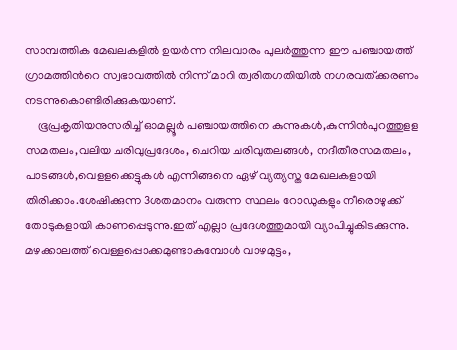സാമ്പത്തിക മേഖലകളില്‍ ഉയര്‍ന്ന നിലവാരം പുലര്‍ത്തുന്ന ഈ പഞ്ചായത്ത് ഗ്രാമത്തിന്‍റെ സ്വഭാവത്തില്‍ നിന്ന് മാറി ത്വരിതഗതിയില്‍ നഗരവത്ക്കരണം നടന്നുകൊണ്ടിരിക്കുകയാണ്.
    ഭൂപ്രകൃതിയനുസരിച്ച് ഓമല്ലൂര്‍ പഞ്ചായത്തിനെ കുന്നുകള്‍,കുന്നിന്‍പുറത്തുളള സമതലം,വലിയ ചരിവുപ്രദേശം, ചെറിയ ചരിവുതലങ്ങള്‍, നദീതീരസമതലം, പാടങ്ങള്‍,വെളളക്കെട്ടുകള്‍ എന്നിങ്ങനെ ഏഴ് വ്യത്യസ്ത മേഖലകളായി തിരിക്കാം.ശേഷിക്കുന്ന 3ശതമാനം വരുന്ന സ്ഥലം റോഡുകളും നീരൊഴുക്ക് തോടുകളായി കാണപ്പെടുന്നു.ഇത് എല്ലാ പ്രദേശത്തുമായി വ്യാപിച്ചുകിടക്കുന്നു. മഴക്കാലത്ത് വെള്ളപ്പൊക്കമുണ്ടാകുമ്പോള്‍ വാഴമുട്ടം,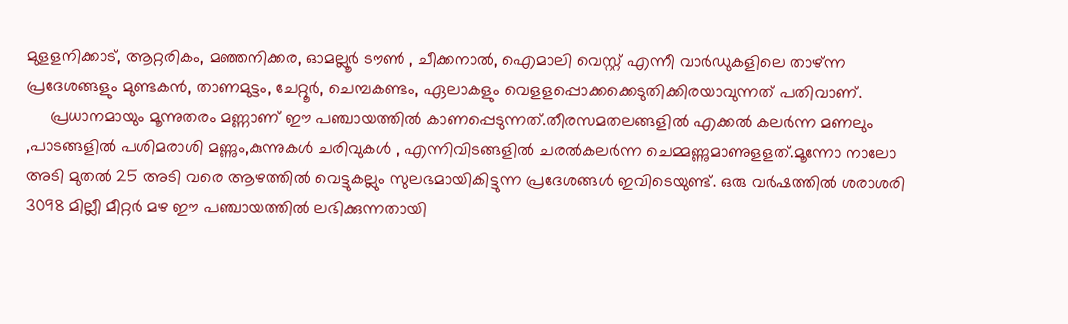മുളളനിക്കാട്, ആറ്റരികം, മഞ്ഞനിക്കര, ഓമല്ലൂര്‍ ടൗണ്‍ , ചീക്കനാല്‍, ഐമാലി വെസ്റ്റ് എന്നീ വാര്‍ഡുകളിലെ താഴ്ന്ന പ്രദേശങ്ങളും മുണ്ടകന്‍, താണമുട്ടം, ചേറ്റൂര്‍, ചെമ്പകണ്ടം, ഏലാകളും വെളളപ്പൊക്കക്കെടുതിക്കിരയാവുന്നത് പതിവാണ്.
     പ്രധാനമായും മൂന്നുതരം മണ്ണാണ് ഈ പഞ്ചായത്തില്‍ കാണപ്പെടുന്നത്.തീരസമതലങ്ങളില്‍ എക്കല്‍ കലര്‍ന്ന മണലും ,പാടങ്ങളില്‍ പശിമരാശി മണ്ണും,കുന്നുകള്‍ ചരിവുകള്‍ , എന്നിവിടങ്ങളില്‍ ചരല്‍കലര്‍ന്ന ചെമ്മണ്ണുമാണുളളത്.മൂന്നോ നാലോ അടി മുതല്‍ 25 അടി വരെ ആഴത്തില്‍ വെട്ടുകല്ലും സുലഭമായികിട്ടുന്ന പ്രദേശങ്ങള്‍ ഇവിടെയുണ്ട്. ഒരു വര്‍ഷത്തില്‍ ശരാശരി 3098 മില്ലീ മീറ്റര്‍ മഴ ഈ പഞ്ചായത്തില്‍ ലഭിക്കുന്നതായി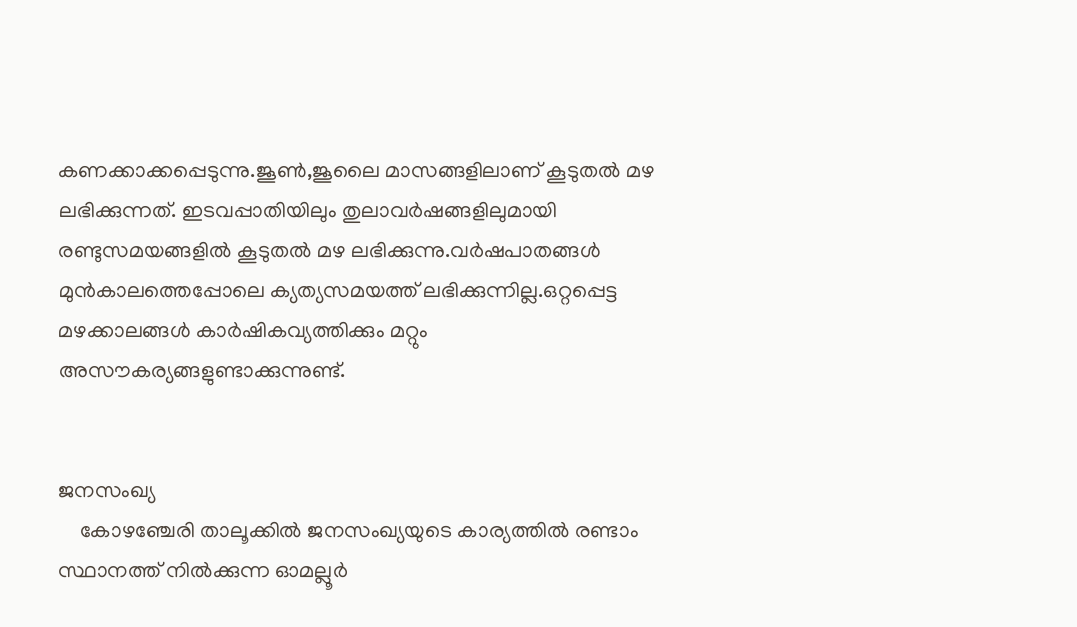കണക്കാക്കപ്പെടുന്നു.ജൂണ്‍,ജൂലൈ മാസങ്ങളിലാണ് കൂടുതല്‍ മഴ ലഭിക്കുന്നത്. ഇടവപ്പാതിയിലും തുലാവര്‍ഷങ്ങളിലുമായി രണ്ടുസമയങ്ങളില്‍ കൂടുതല്‍ മഴ ലഭിക്കുന്നു.വര്‍ഷപാതങ്ങള്‍ മുന്‍കാലത്തെപ്പോലെ ക്യത്യസമയത്ത് ലഭിക്കുന്നില്ല.ഒറ്റപ്പെട്ട മഴക്കാലങ്ങള്‍ കാര്‍ഷികവ്യത്തിക്കും മറ്റും അസൗകര്യങ്ങളുണ്ടാക്കുന്നുണ്ട്.


ജനസംഖ്യ
    കോഴഞ്ചേരി താലൂക്കില്‍ ജനസംഖ്യയുടെ കാര്യത്തില്‍ രണ്ടാം സ്ഥാനത്ത് നില്‍ക്കുന്ന ഓമല്ലൂര്‍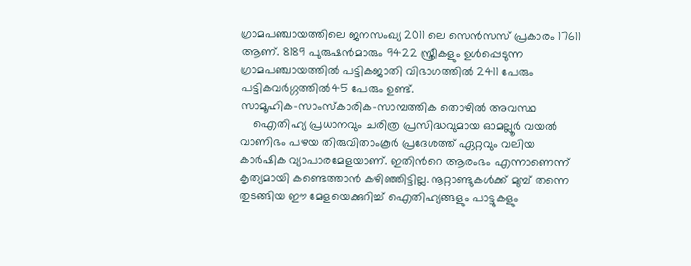ഗ്രാമപഞ്ചായത്തിലെ ജനസംഖ്യ 2011 ലെ സെന്‍സസ് പ്രകാരം 17611 ആണ്. 8189 പുരുഷന്‍മാരും 9422 സ്ത്രീകളും ഉള്‍പ്പെടുന്ന ഗ്രാമപഞ്ചായത്തില്‍ പട്ടികജാതി വിഭാഗത്തില്‍ 2411 പേരും പട്ടികവര്‍ഗ്ഗത്തില്‍45 പേരും ഉണ്ട്.
സാമൂഹിക-സാംസ്കാരിക-സാമ്പത്തിക തൊഴില്‍ അവസ്ഥ
    ഐതിഹ്യ പ്രധാനവും ചരിത്ര പ്രസിദ്ധവുമായ ഓമല്ലൂർ വയൽ വാണിഭം പഴയ തിരുവിതാംകൂർ പ്രദേശത്ത് ഏറ്റവും വലിയ കാർഷിക വ്യാപാരമേളയാണ്. ഇതിന്‍റെ ആരംഭം എന്നാണെന്ന് കൃത്യമായി കണ്ടെത്താൻ കഴിഞ്ഞിട്ടില്ല. നൂറ്റാണ്ടുകൾക്ക് മുമ്പ് തന്നെ തുടങ്ങിയ ഈ മേളയെക്കുറിച്ച് ഐതിഹ്യങ്ങളും പാട്ടുകളും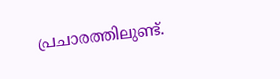പ്രചാരത്തിലുണ്ട്.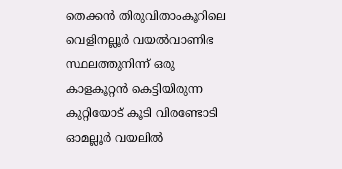തെക്കൻ തിരുവിതാംകൂറിലെ വെളിനല്ലൂർ വയൽവാണിഭ സ്ഥലത്തുനിന്ന് ഒരു കാളകൂറ്റൻ കെട്ടിയിരുന്ന കുറ്റിയോട് കൂടി വിരണ്ടോടി ഓമല്ലൂർ വയലിൽ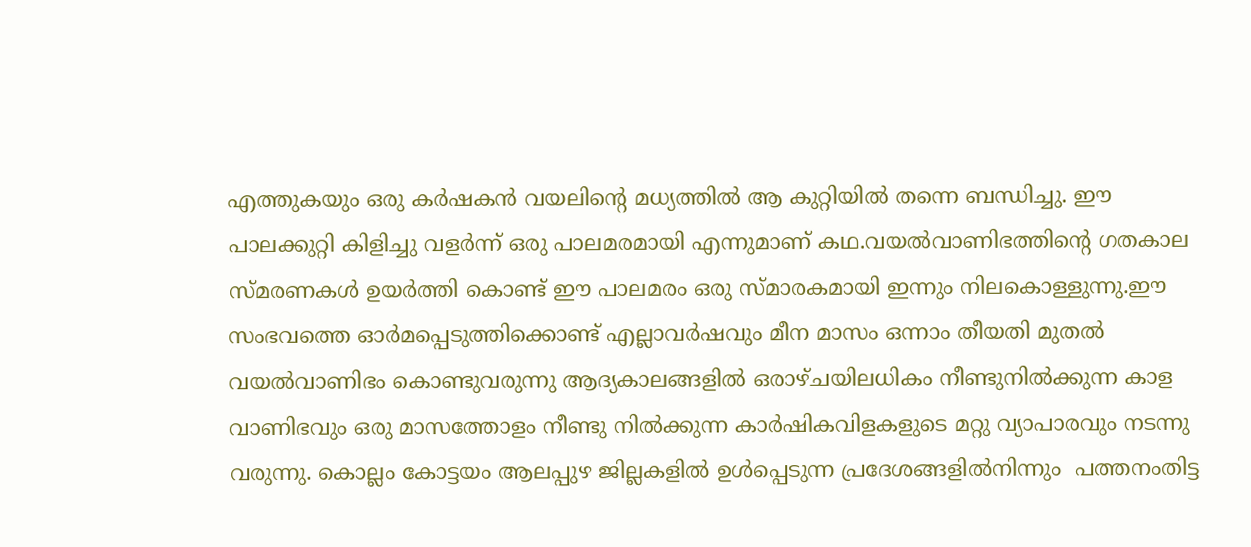എത്തുകയും ഒരു കർഷകൻ വയലിന്‍റെ മധ്യത്തിൽ ആ കുറ്റിയിൽ തന്നെ ബന്ധിച്ചു. ഈ പാലക്കുറ്റി കിളിച്ചു വളർന്ന് ഒരു പാലമരമായി എന്നുമാണ് കഥ.വയൽവാണിഭത്തിന്റെ ഗതകാല സ്മരണകൾ ഉയർത്തി കൊണ്ട് ഈ പാലമരം ഒരു സ്മാരകമായി ഇന്നും നിലകൊള്ളുന്നു.ഈ സംഭവത്തെ ഓർമപ്പെടുത്തിക്കൊണ്ട് എല്ലാവർഷവും മീന മാസം ഒന്നാം തീയതി മുതൽ വയൽവാണിഭം കൊണ്ടുവരുന്നു ആദ്യകാലങ്ങളിൽ ഒരാഴ്ചയിലധികം നീണ്ടുനിൽക്കുന്ന കാള വാണിഭവും ഒരു മാസത്തോളം നീണ്ടു നിൽക്കുന്ന കാർഷികവിളകളുടെ മറ്റു വ്യാപാരവും നടന്നു വരുന്നു. കൊല്ലം കോട്ടയം ആലപ്പുഴ ജില്ലകളിൽ ഉൾപ്പെടുന്ന പ്രദേശങ്ങളിൽനിന്നും  പത്തനംതിട്ട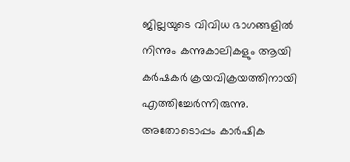ജില്ലയുടെ വിവിധ ഭാഗങ്ങളിൽ നിന്നും കന്നുകാലികളും ആയി കർഷകർ ക്രയവിക്രയത്തിനായി എത്തിച്ചേർന്നിരുന്നു. അതോടൊപ്പം കാർഷിക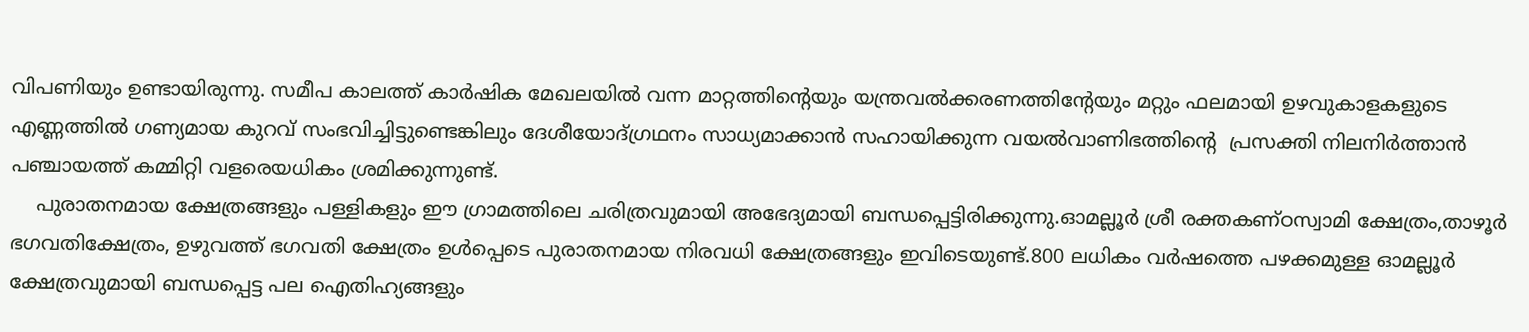വിപണിയും ഉണ്ടായിരുന്നു. സമീപ കാലത്ത് കാർഷിക മേഖലയിൽ വന്ന മാറ്റത്തിന്റെയും യന്ത്രവൽക്കരണത്തിന്‍റേയും മറ്റും ഫലമായി ഉഴവുകാളകളുടെ  എണ്ണത്തിൽ ഗണ്യമായ കുറവ് സംഭവിച്ചിട്ടുണ്ടെങ്കിലും ദേശീയോദ്ഗ്രഥനം സാധ്യമാക്കാൻ സഹായിക്കുന്ന വയൽവാണിഭത്തിന്‍റെ  പ്രസക്തി നിലനിർത്താൻ പഞ്ചായത്ത് കമ്മിറ്റി വളരെയധികം ശ്രമിക്കുന്നുണ്ട്.
    പുരാതനമായ ക്ഷേത്രങ്ങളും പള്ളികളും ഈ ഗ്രാമത്തിലെ ചരിത്രവുമായി അഭേദ്യമായി ബന്ധപ്പെട്ടിരിക്കുന്നു.ഓമല്ലൂർ ശ്രീ രക്തകണ്ഠസ്വാമി ക്ഷേത്രം,താഴൂർ ഭഗവതിക്ഷേത്രം, ഉഴുവത്ത് ഭഗവതി ക്ഷേത്രം ഉൾപ്പെടെ പുരാതനമായ നിരവധി ക്ഷേത്രങ്ങളും ഇവിടെയുണ്ട്.800 ലധികം വർഷത്തെ പഴക്കമുള്ള ഓമല്ലൂർ ക്ഷേത്രവുമായി ബന്ധപ്പെട്ട പല ഐതിഹ്യങ്ങളും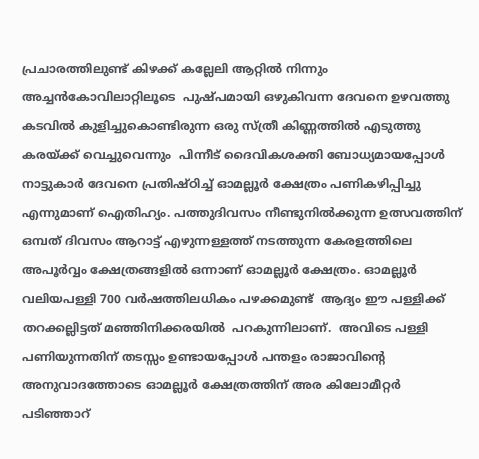പ്രചാരത്തിലുണ്ട് കിഴക്ക് കല്ലേലി ആറ്റിൽ നിന്നും അച്ചൻകോവിലാറ്റിലൂടെ  പുഷ്പമായി ഒഴുകിവന്ന ദേവനെ ഉഴവത്തു കടവിൽ കുളിച്ചുകൊണ്ടിരുന്ന ഒരു സ്ത്രീ കിണ്ണത്തിൽ എടുത്തു കരയ്ക്ക് വെച്ചുവെന്നും  പിന്നീട് ദൈവികശക്തി ബോധ്യമായപ്പോൾ നാട്ടുകാർ ദേവനെ പ്രതിഷ്ഠിച്ച് ഓമല്ലൂർ ക്ഷേത്രം പണികഴിപ്പിച്ചു എന്നുമാണ് ഐതിഹ്യം. പത്തുദിവസം നീണ്ടുനിൽക്കുന്ന ഉത്സവത്തിന് ഒമ്പത് ദിവസം ആറാട്ട് എഴുന്നള്ളത്ത് നടത്തുന്ന കേരളത്തിലെ അപൂർവ്വം ക്ഷേത്രങ്ങളിൽ ഒന്നാണ് ഓമല്ലൂർ ക്ഷേത്രം. ഓമല്ലൂർ വലിയപള്ളി 700 വർഷത്തിലധികം പഴക്കമുണ്ട്  ആദ്യം ഈ പള്ളിക്ക് തറക്കല്ലിട്ടത് മഞ്ഞിനിക്കരയിൽ  പറകുന്നിലാണ്.  അവിടെ പള്ളി പണിയുന്നതിന് തടസ്സം ഉണ്ടായപ്പോൾ പന്തളം രാജാവിന്റെ അനുവാദത്തോടെ ഓമല്ലൂർ ക്ഷേത്രത്തിന് അര കിലോമീറ്റർ പടിഞ്ഞാറ്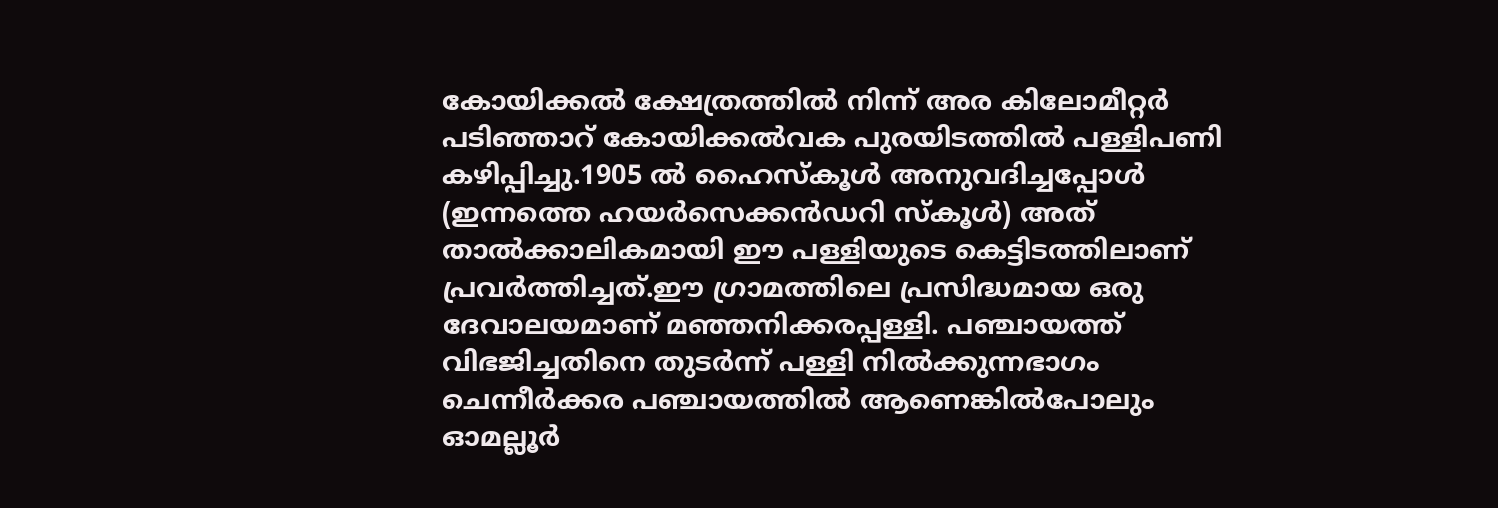കോയിക്കൽ ക്ഷേത്രത്തിൽ നിന്ന് അര കിലോമീറ്റർ പടിഞ്ഞാറ് കോയിക്കൽവക പുരയിടത്തിൽ പള്ളിപണി കഴിപ്പിച്ചു.1905 ൽ ഹൈസ്കൂൾ അനുവദിച്ചപ്പോൾ (ഇന്നത്തെ ഹയർസെക്കൻഡറി സ്കൂൾ) അത് താൽക്കാലികമായി ഈ പള്ളിയുടെ കെട്ടിടത്തിലാണ് പ്രവർത്തിച്ചത്.ഈ ഗ്രാമത്തിലെ പ്രസിദ്ധമായ ഒരു ദേവാലയമാണ് മഞ്ഞനിക്കരപ്പള്ളി. പഞ്ചായത്ത് വിഭജിച്ചതിനെ തുടർന്ന് പള്ളി നിൽക്കുന്നഭാഗം ചെന്നീർക്കര പഞ്ചായത്തിൽ ആണെങ്കിൽപോലും  ഓമല്ലൂർ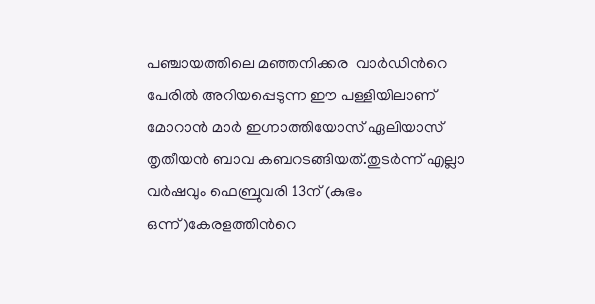പഞ്ചായത്തിലെ മഞ്ഞനിക്കര  വാർഡിന്‍റെ പേരിൽ അറിയപ്പെടുന്ന ഈ പള്ളിയിലാണ് മോറാൻ മാർ ഇഗ്നാത്തിയോസ് ഏലിയാസ് തൃതീയൻ ബാവ കബറടങ്ങിയത്.തുടർന്ന് എല്ലാ വർഷവും ഫെബ്രുവരി 13ന് (കുഭം ഒന്ന്)കേരളത്തിന്‍റെ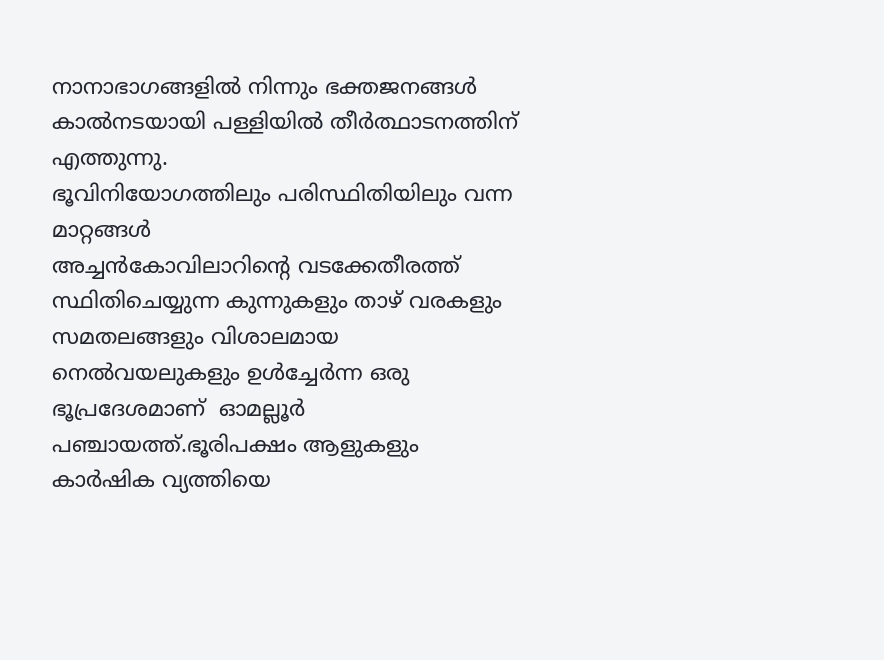നാനാഭാഗങ്ങളിൽ നിന്നും ഭക്തജനങ്ങൾ കാൽനടയായി പള്ളിയിൽ തീർത്ഥാടനത്തിന് എത്തുന്നു.
ഭൂവിനിയോഗത്തിലും പരിസ്ഥിതിയിലും വന്ന മാറ്റങ്ങള്‍
അച്ചന്‍കോവിലാറിന്‍റെ വടക്കേതീരത്ത് സ്ഥിതിചെയ്യുന്ന കുന്നുകളും താഴ് വരകളും സമതലങ്ങളും വിശാലമായ നെല്‍വയലുകളും ഉള്‍ച്ചേര്‍ന്ന ഒരു ഭൂപ്രദേശമാണ്  ഓമല്ലൂര്‍ പഞ്ചായത്ത്.ഭൂരിപക്ഷം ആളുകളും കാര്‍ഷിക വ്യത്തിയെ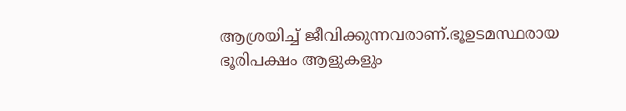ആശ്രയിച്ച് ജീവിക്കുന്നവരാണ്.ഭൂഉടമസ്ഥരായ ഭൂരിപക്ഷം ആളുകളും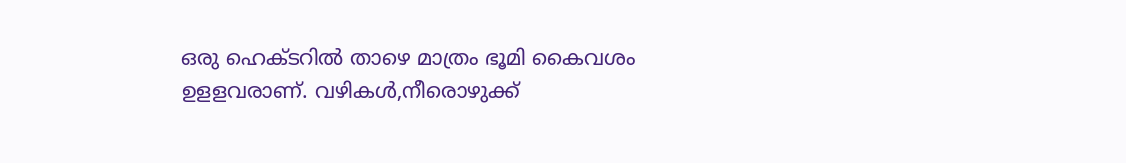ഒരു ഹെക്ടറില്‍ താഴെ മാത്രം ഭൂമി കൈവശം ഉളളവരാണ്. വഴികള്‍,നീരൊഴുക്ക്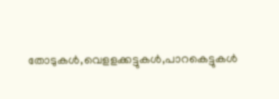തോടുകള്‍,വെളളക്കട്ടുകള്‍,പാറകെട്ടുകള്‍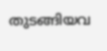തുടങ്ങിയവ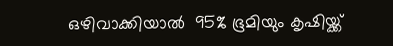ഒഴിവാക്കിയാല്‍  95% ഭൂമിയും കൃഷിയ്ക്ക്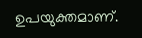ഉപയുക്തമാണ്.